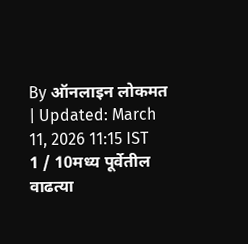By ऑनलाइन लोकमत | Updated: March 11, 2026 11:15 IST
1 / 10मध्य पूर्वेतील वाढत्या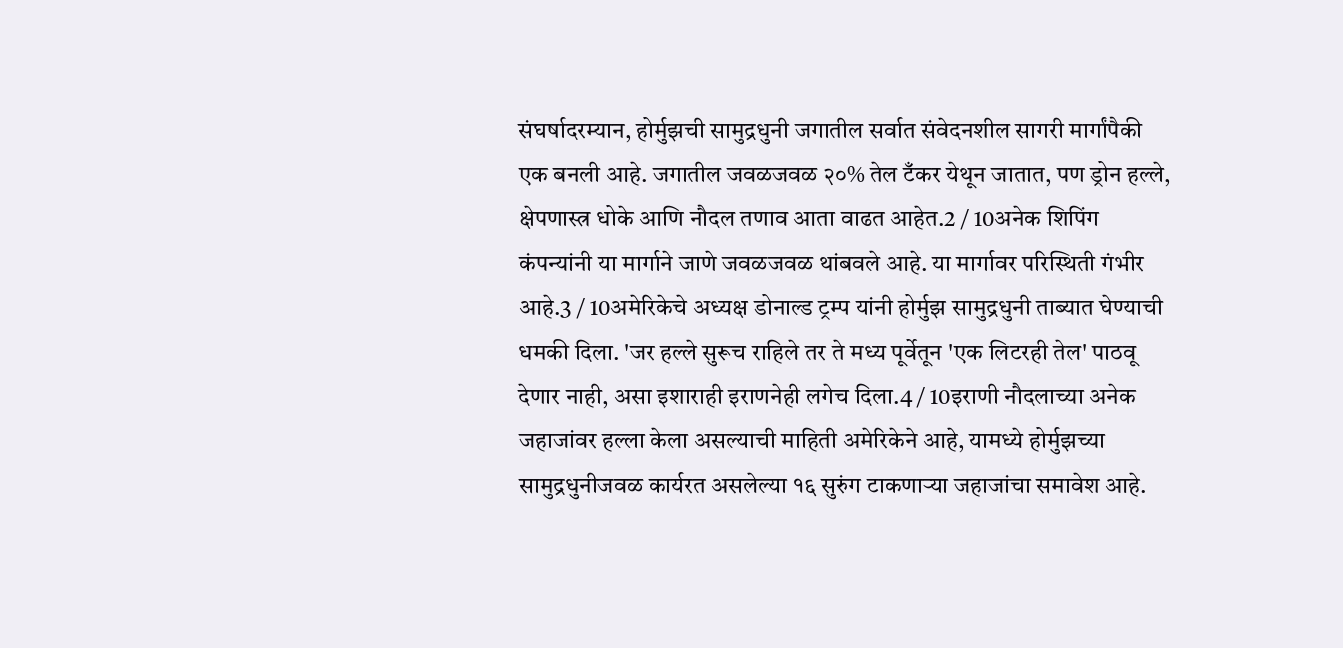संघर्षादरम्यान, होर्मुझची सामुद्रधुनी जगातील सर्वात संवेदनशील सागरी मार्गांपैकी एक बनली आहे. जगातील जवळजवळ २०% तेल टँकर येथून जातात, पण ड्रोन हल्ले, क्षेपणास्त्र धोके आणि नौदल तणाव आता वाढत आहेत.2 / 10अनेक शिपिंग कंपन्यांनी या मार्गाने जाणे जवळजवळ थांबवले आहे. या मार्गावर परिस्थिती गंभीर आहे.3 / 10अमेरिकेचे अध्यक्ष डोनाल्ड ट्रम्प यांनी होर्मुझ सामुद्रधुनी ताब्यात घेण्याची धमकी दिला. 'जर हल्ले सुरूच राहिले तर ते मध्य पूर्वेतून 'एक लिटरही तेल' पाठवू देणार नाही, असा इशाराही इराणनेही लगेच दिला.4 / 10इराणी नौदलाच्या अनेक जहाजांवर हल्ला केला असल्याची माहिती अमेरिकेने आहे, यामध्ये होर्मुझच्या सामुद्रधुनीजवळ कार्यरत असलेल्या १६ सुरुंग टाकणाऱ्या जहाजांचा समावेश आहे.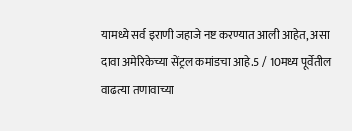यामध्ये सर्व इराणी जहाजे नष्ट करण्यात आली आहेत, असा दावा अमेरिकेच्या सेंट्रल कमांडचा आहे.5 / 10मध्य पूर्वेतील वाढत्या तणावाच्या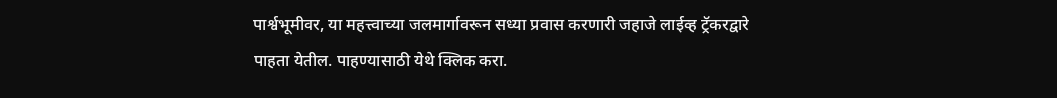पार्श्वभूमीवर, या महत्त्वाच्या जलमार्गावरून सध्या प्रवास करणारी जहाजे लाईव्ह ट्रॅकरद्वारे पाहता येतील. पाहण्यासाठी येथे क्लिक करा.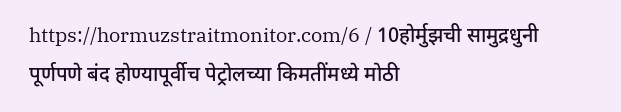https://hormuzstraitmonitor.com/6 / 10होर्मुझची सामुद्रधुनी पूर्णपणे बंद होण्यापूर्वीच पेट्रोलच्या किमतींमध्ये मोठी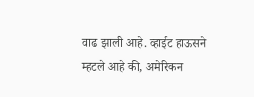वाढ झाली आहे. व्हाईट हाऊसने म्हटले आहे की, अमेरिकन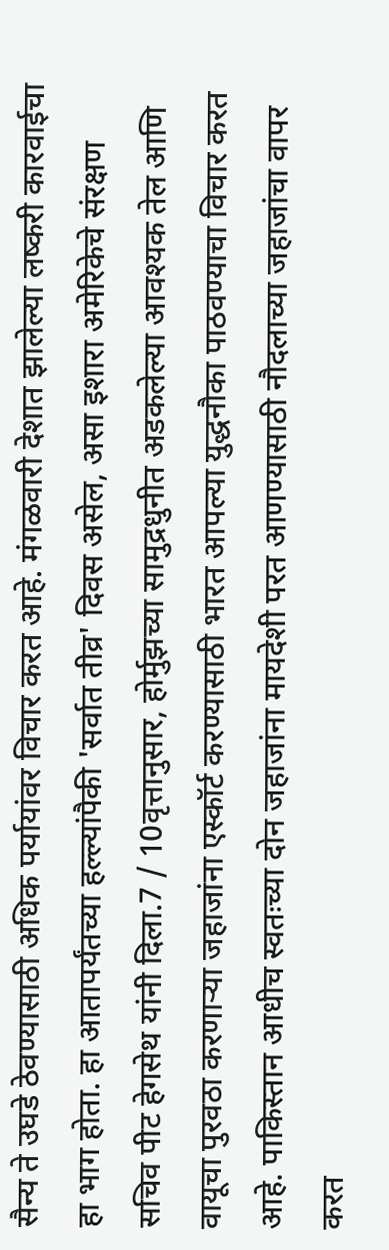सैन्य ते उघडे ठेवण्यासाठी अधिक पर्यायांवर विचार करत आहे. मंगळवारी देशात झालेल्या लष्करी कारवाईचा हा भाग होता. हा आतापर्यंतच्या हल्ल्यांपैकी 'सर्वात तीव्र' दिवस असेल, असा इशारा अमेरिकेचे संरक्षण सचिव पीट हेगसेथ यांनी दिला.7 / 10वृत्तानुसार, होर्मुझच्या सामुद्रधुनीत अडकलेल्या आवश्यक तेल आणि वायूचा पुरवठा करणाऱ्या जहाजांना एस्कॉर्ट करण्यासाठी भारत आपल्या युद्धनौका पाठवण्याचा विचार करत आहे. पाकिस्तान आधीच स्वतःच्या दोन जहाजांना मायदेशी परत आणण्यासाठी नौदलाच्या जहाजांचा वापर करत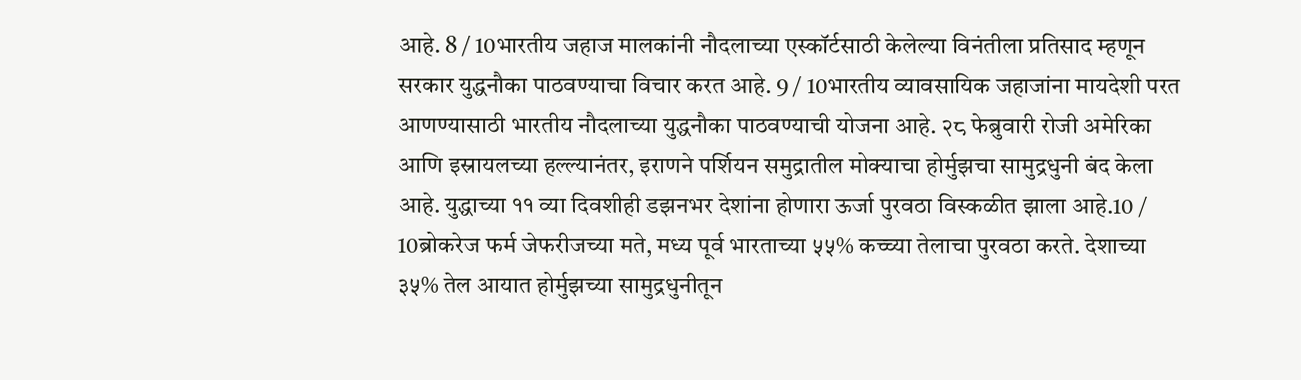आहे. 8 / 10भारतीय जहाज मालकांनी नौदलाच्या एस्कॉर्टसाठी केलेल्या विनंतीला प्रतिसाद म्हणून सरकार युद्धनौका पाठवण्याचा विचार करत आहे. 9 / 10भारतीय व्यावसायिक जहाजांना मायदेशी परत आणण्यासाठी भारतीय नौदलाच्या युद्धनौका पाठवण्याची योजना आहे. २८ फेब्रुवारी रोजी अमेरिका आणि इस्रायलच्या हल्ल्यानंतर, इराणने पर्शियन समुद्रातील मोक्याचा होर्मुझचा सामुद्रधुनी बंद केला आहे. युद्धाच्या ११ व्या दिवशीही डझनभर देशांना होणारा ऊर्जा पुरवठा विस्कळीत झाला आहे.10 / 10ब्रोकरेज फर्म जेफरीजच्या मते, मध्य पूर्व भारताच्या ५५% कच्च्या तेलाचा पुरवठा करते. देशाच्या ३५% तेल आयात होर्मुझच्या सामुद्रधुनीतून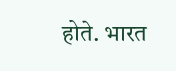होते. भारत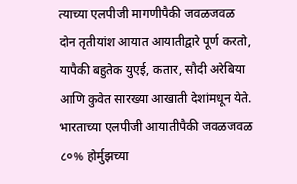त्याच्या एलपीजी मागणीपैकी जवळजवळ दोन तृतीयांश आयात आयातीद्वारे पूर्ण करतो, यापैकी बहुतेक युएई, कतार, सौदी अरेबिया आणि कुवेत सारख्या आखाती देशांमधून येते. भारताच्या एलपीजी आयातीपैकी जवळजवळ ८०% होर्मुझच्या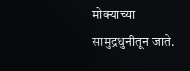मोक्याच्या सामुद्रधुनीतून जाते.